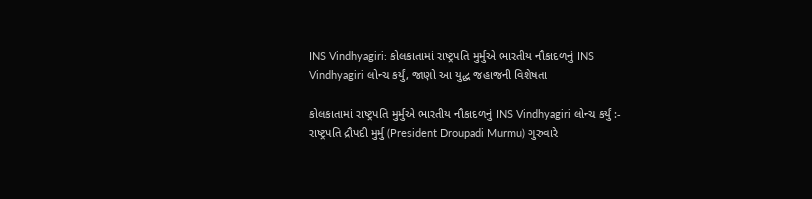INS Vindhyagiri: કોલકાતામાં રાષ્ટ્રપતિ મુર્મુએ ભારતીય નૌકાદળનું INS Vindhyagiri લોન્ચ કર્યું, જાણો આ યુદ્ધ જહાજની વિશેષતા

કોલકાતામાં રાષ્ટ્રપતિ મુર્મુએ ભારતીય નૌકાદળનું INS Vindhyagiri લોન્ચ કર્યું :- રાષ્ટ્રપતિ દ્રૌપદી મુર્મુ (President Droupadi Murmu) ગુરુવારે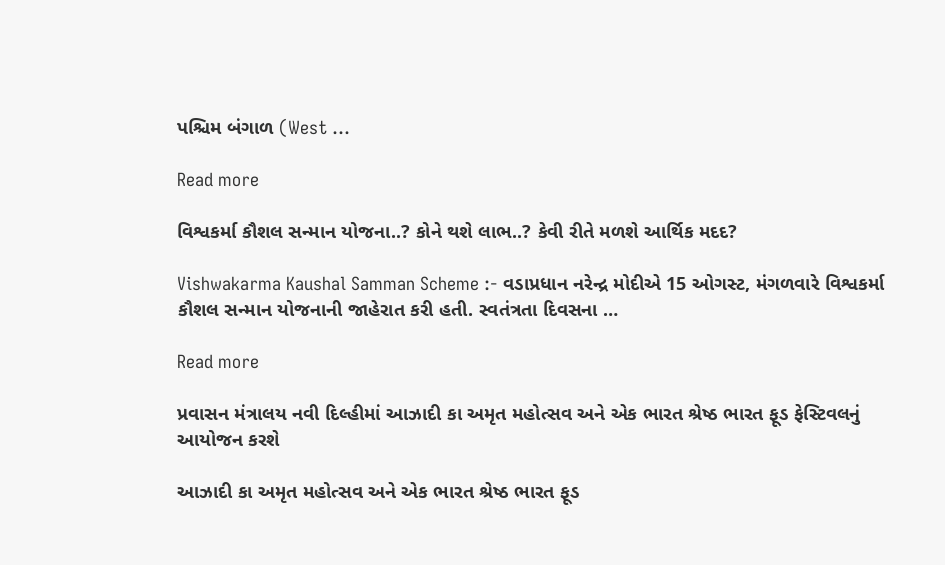પશ્ચિમ બંગાળ (West …

Read more

વિશ્વકર્મા કૌશલ સન્માન યોજના..? કોને થશે લાભ..? કેવી રીતે મળશે આર્થિક મદદ?

Vishwakarma Kaushal Samman Scheme :- વડાપ્રધાન નરેન્દ્ર મોદીએ 15 ઓગસ્ટ, મંગળવારે વિશ્વકર્મા કૌશલ સન્માન યોજનાની જાહેરાત કરી હતી. સ્વતંત્રતા દિવસના …

Read more

પ્રવાસન મંત્રાલય નવી દિલ્હીમાં આઝાદી કા અમૃત મહોત્સવ અને એક ભારત શ્રેષ્ઠ ભારત ફૂડ ફેસ્ટિવલનું આયોજન કરશે

આઝાદી કા અમૃત મહોત્સવ અને એક ભારત શ્રેષ્ઠ ભારત ફૂડ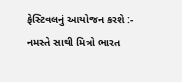ફેસ્ટિવલનું આયોજન કરશે :- નમસ્તે સાથી મિત્રો ભારત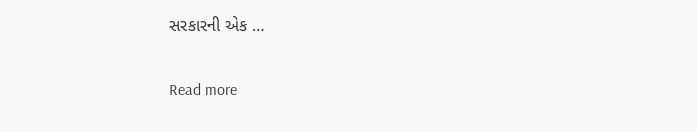સરકારની એક …

Read more